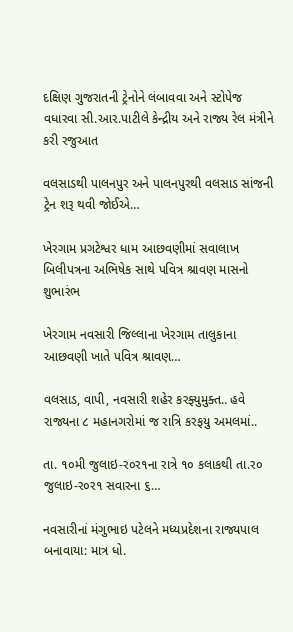દક્ષિણ ગુજરાતની ટ્રેનોને લંબાવવા અને સ્ટોપેજ વધારવા સી.આર.પાટીલે કેન્દ્રીય અને રાજ્ય રેલ મંત્રીને કરી રજુઆત

વલસાડથી પાલનપુર અને પાલનપુરથી વલસાડ સાંજની ટ્રેન શરૂ થવી જોઈએ…

ખેરગામ પ્રગટેશ્વર ધામ આછવણીમાં સવાલાખ બિલીપત્રના અભિષેક સાથે પવિત્ર શ્રાવણ માસનો શુભારંભ

ખેરગામ નવસારી જિલ્લાના ખેરગામ તાલુકાના આછવણી ખાતે પવિત્ર શ્રાવણ…

વલસાડ, વાપી, નવસારી શહેર કરફ્યુમુક્ત.. હવે રાજ્યના ૮ મહાનગરોમાં જ રાત્રિ કરફયુ અમલમાં..

તા. ૧૦મી જુલાઇ-ર૦ર૧ના રાત્રે ૧૦ કલાકથી તા.ર૦ જુલાઇ-ર૦ર૧ સવારના ૬…

નવસારીનાં મંગુભાઇ પટેલને મધ્યપ્રદેશના રાજ્યપાલ બનાવાયા: માત્ર ધો.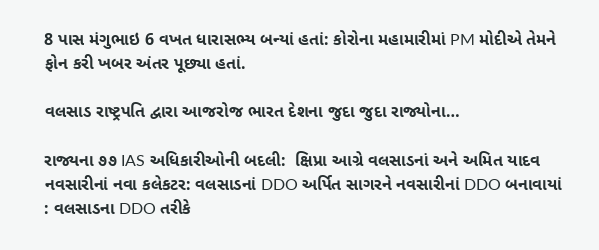8 પાસ મંગુભાઇ 6 વખત ધારાસભ્ય બન્યાં હતાં: કોરોના મહામારીમાં PM મોદીએ તેમને ફોન કરી ખબર અંતર પૂછ્યા હતાં.

વલસાડ રાષ્ટ્રપતિ દ્વારા આજરોજ ભારત દેશના જુદા જુદા રાજ્યોના…

રાજ્યના ૭૭ IAS અધિકારીઓની બદલી:  ક્ષિપ્રા આગ્રે વલસાડનાં અને અમિત યાદવ નવસારીનાં નવા કલેકટર: વલસાડનાં DDO અર્પિત સાગરને નવસારીનાં DDO બનાવાયાં : વલસાડના DDO તરીકે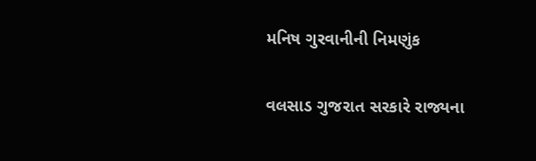મનિષ ગુરવાનીની નિમણુંક

વલસાડ ગુજરાત સરકારે રાજ્યના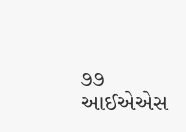૭૭ આઈએએસ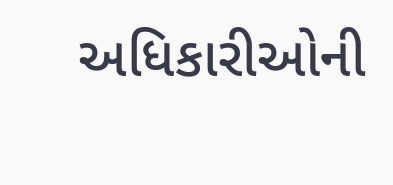અધિકારીઓની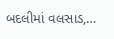બદલીમાં વલસાડ,…